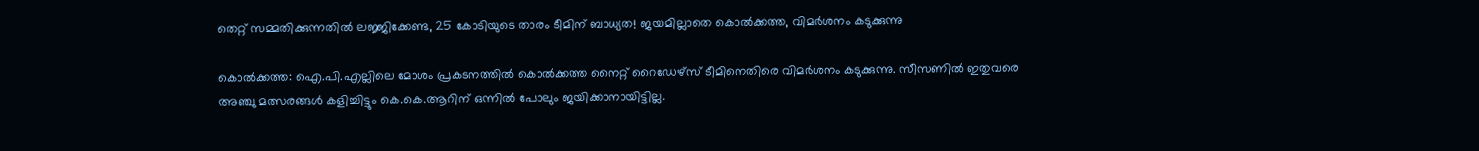തെറ്റ് സമ്മതിക്കുന്നതിൽ ലജ്ജിക്കേണ്ട, 25 കോടിയുടെ താരം ടീമിന് ബാധ്യത! ജയമില്ലാതെ കൊൽക്കത്ത, വിമർശനം കടുക്കുന്നു

കൊൽക്കത്ത: ഐ.പി.എല്ലിലെ മോശം പ്രകടനത്തിൽ കൊൽക്കത്ത നൈറ്റ് റൈഡേഴ്സ് ടീമിനെതിരെ വിമർശനം കടുക്കുന്നു. സീസണിൽ ഇതുവരെ അഞ്ചു മത്സരങ്ങൾ കളിച്ചിട്ടും കെ.കെ.ആറിന് ഒന്നിൽ പോലും ജയിക്കാനായിട്ടില്ല.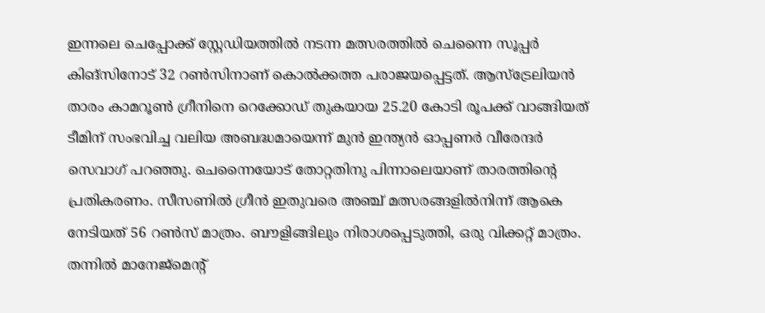ഇന്നലെ ചെപ്പോക്ക് സ്റ്റേഡിയത്തിൽ നടന്ന മത്സരത്തിൽ ചെന്നൈ സൂപ്പർ കിങ്സിനോട് 32 റൺസിനാണ് കൊൽക്കത്ത പരാജയപ്പെട്ടത്. ആസ്ട്രേലിയൻ താരം കാമറൂൺ ഗ്രീനിനെ റെക്കോഡ് തുകയായ 25.20 കോടി രൂപക്ക് വാങ്ങിയത് ടീമിന് സംഭവിച്ച വലിയ അബദ്ധമായെന്ന് മുൻ ഇന്ത്യൻ ഓപ്പണർ വീരേന്ദർ സെവാഗ് പറഞ്ഞു. ചെന്നൈയോട് തോറ്റതിനു പിന്നാലെയാണ് താരത്തിന്‍റെ പ്രതികരണം. സീസണിൽ ഗ്രീൻ ഇതുവരെ അഞ്ച് മത്സരങ്ങളിൽനിന്ന് ആകെ നേടിയത് 56 റൺസ് മാത്രം. ബൗളിങ്ങിലും നിരാശപ്പെടുത്തി, ഒരു വിക്കറ്റ് മാത്രം. തന്നിൽ മാനേജ്മെന്‍റ്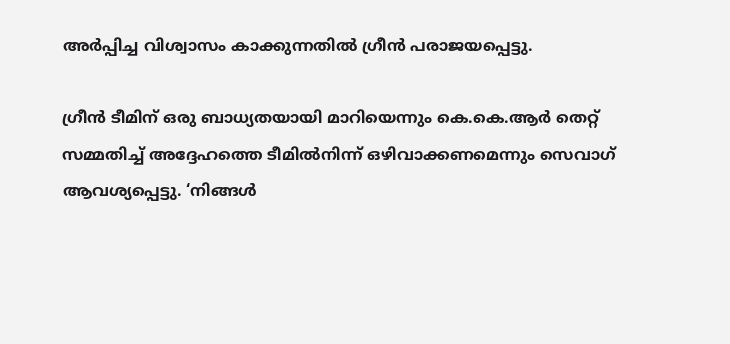അർപ്പിച്ച വിശ്വാസം കാക്കുന്നതിൽ ഗ്രീൻ പരാജയപ്പെട്ടു.

ഗ്രീൻ ടീമിന് ഒരു ബാധ്യതയായി മാറിയെന്നും കെ.കെ.ആർ തെറ്റ് സമ്മതിച്ച് അദ്ദേഹത്തെ ടീമിൽനിന്ന് ഒഴിവാക്കണമെന്നും സെവാഗ് ആവശ്യപ്പെട്ടു. ‘നിങ്ങൾ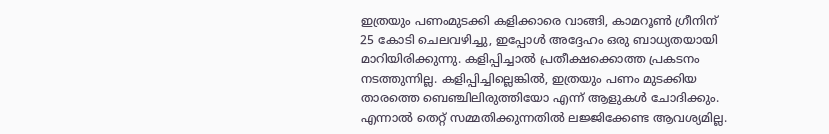ഇത്രയും പണംമുടക്കി കളിക്കാരെ വാങ്ങി, കാമറൂൺ ഗ്രീനിന് 25 കോടി ചെലവഴിച്ചു, ഇപ്പോൾ അദ്ദേഹം ഒരു ബാധ്യതയായി മാറിയിരിക്കുന്നു. കളിപ്പിച്ചാൽ പ്രതീക്ഷക്കൊത്ത പ്രകടനം നടത്തുന്നില്ല. കളിപ്പിച്ചില്ലെങ്കിൽ, ഇത്രയും പണം മുടക്കിയ താരത്തെ ബെഞ്ചിലിരുത്തിയോ എന്ന് ആളുകൾ ചോദിക്കും. എന്നാൽ തെറ്റ് സമ്മതിക്കുന്നതിൽ ലജ്ജിക്കേണ്ട ആവശ്യമില്ല.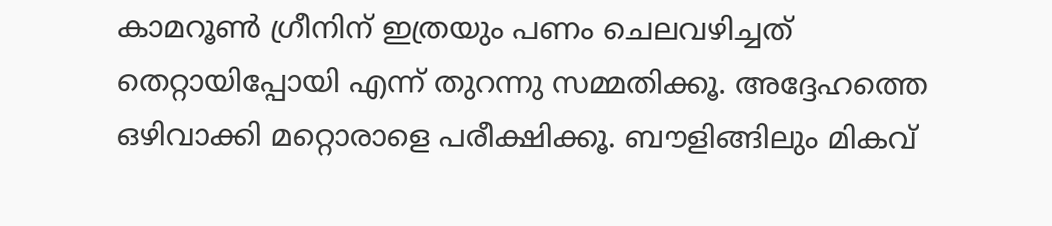കാമറൂൺ ഗ്രീനിന് ഇത്രയും പണം ചെലവഴിച്ചത് തെറ്റായിപ്പോയി എന്ന് തുറന്നു സമ്മതിക്കൂ. അദ്ദേഹത്തെ ഒഴിവാക്കി മറ്റൊരാളെ പരീക്ഷിക്കൂ. ബൗളിങ്ങിലും മികവ്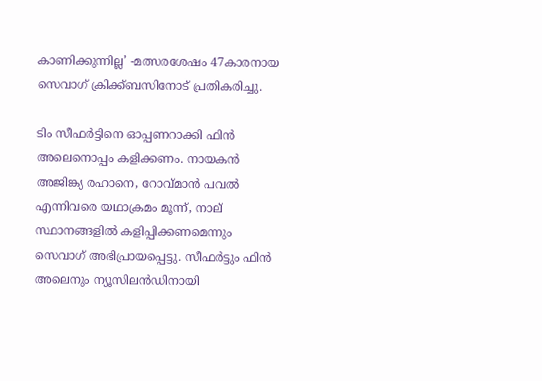കാണിക്കുന്നില്ല’ -മത്സരശേഷം 47കാരനായ സെവാഗ് ക്രിക്ക്ബസിനോട് പ്രതികരിച്ചു.

ടിം സീഫർട്ടിനെ ഓപ്പണറാക്കി ഫിൻ അലെനൊപ്പം കളിക്കണം. നായകൻ അജിങ്ക്യ രഹാനെ, റോവ്മാൻ പവൽ എന്നിവരെ യഥാക്രമം മൂന്ന്, നാല് സ്ഥാനങ്ങളിൽ കളിപ്പിക്കണമെന്നും സെവാഗ് അഭിപ്രായപ്പെട്ടു. സീഫർട്ടും ഫിൻ അലെനും ന്യൂസിലൻഡിനായി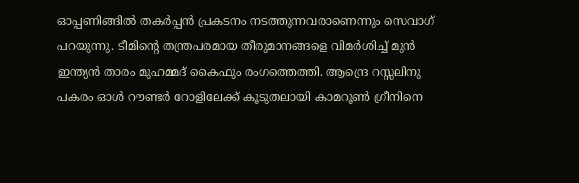ഓപ്പണിങ്ങിൽ തകർപ്പൻ പ്രകടനം നടത്തുന്നവരാണെന്നും സെവാഗ് പറയുന്നു. ടീമിന്‍റെ തന്ത്രപരമായ തീരുമാനങ്ങളെ വിമർശിച്ച് മുൻ ഇന്ത്യൻ താരം മുഹമ്മദ് കൈഫും രംഗത്തെത്തി. ആന്ദ്രെ റസ്സലിനു പകരം ഓൾ റൗണ്ടർ റോളിലേക്ക് കൂടുതലായി കാമറൂൺ ഗ്രീനിനെ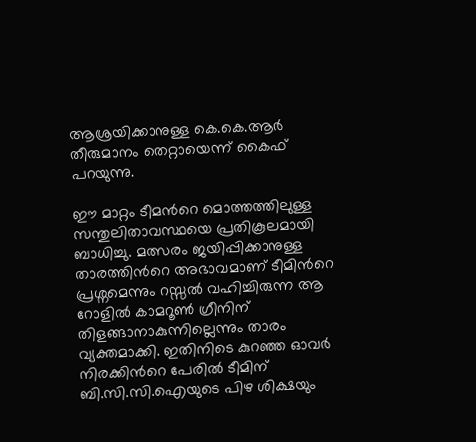ആശ്രയിക്കാനുള്ള കെ.കെ.ആർ തീരുമാനം തെറ്റായെന്ന് കൈഫ് പറയുന്നു.

ഈ മാറ്റം ടീമന്‍റെ മൊത്തത്തിലുള്ള സന്തുലിതാവസ്ഥയെ പ്രതികൂലമായി ബാധിച്ചു. മത്സരം ജയിപ്പിക്കാനുള്ള താരത്തിന്‍റെ അഭാവമാണ് ടീമിന്‍റെ പ്രശ്നമെന്നും റസ്സൽ വഹിച്ചിരുന്ന ആ റോളിൽ കാമറൂൺ ഗ്രീനിന് തിളങ്ങാനാകുന്നില്ലെന്നും താരം വ്യക്തമാക്കി. ഇതിനിടെ കുറഞ്ഞ ഓവർ നിരക്കിന്‍റെ പേരിൽ ടീമിന് ബി.സി.സി.ഐയുടെ പിഴ ശിക്ഷയും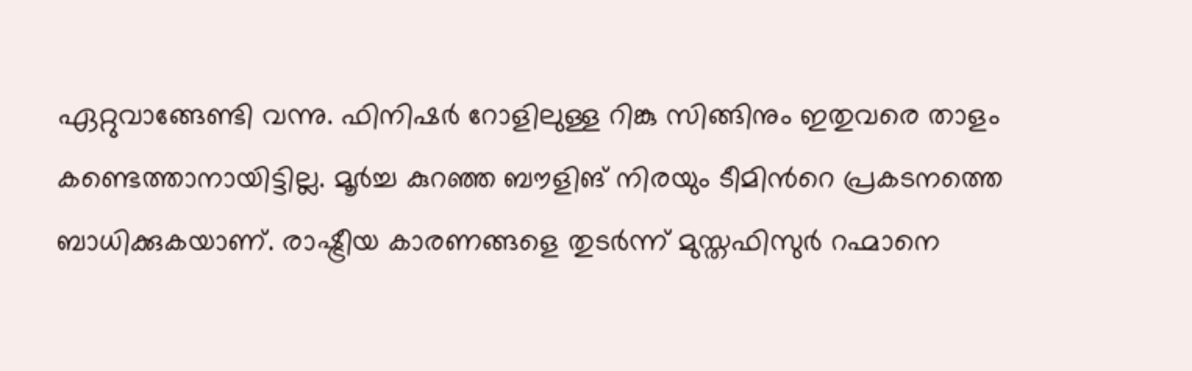ഏറ്റുവാങ്ങേണ്ടി വന്നു. ഫിനിഷർ റോളിലുള്ള റിങ്കു സിങ്ങിനും ഇതുവരെ താളം കണ്ടെത്താനായിട്ടില്ല. മൂർച്ച കുറഞ്ഞ ബൗളിങ് നിരയും ടീമിന്‍റെ പ്രകടനത്തെ ബാധിക്കുകയാണ്. രാഷ്ട്രീയ കാരണങ്ങളെ തുടർന്ന് മുസ്തഫിസുർ റഹ്മാനെ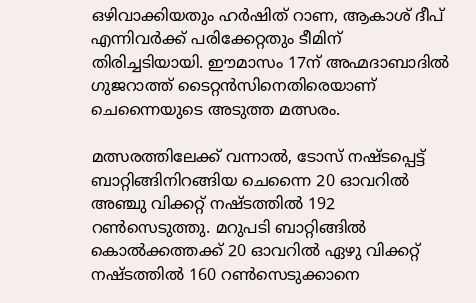ഒഴിവാക്കിയതും ഹർഷിത് റാണ, ആകാശ് ദീപ് എന്നിവർക്ക് പരിക്കേറ്റതും ടീമിന് തിരിച്ചടിയായി. ഈമാസം 17ന് അഹ്മദാബാദിൽ ഗുജറാത്ത് ടൈറ്റൻസിനെതിരെയാണ് ചെന്നൈയുടെ അടുത്ത മത്സരം.

മത്സരത്തിലേക്ക് വന്നാൽ, ടോസ് നഷ്ടപ്പെട്ട് ബാറ്റിങ്ങിനിറങ്ങിയ ചെന്നൈ 20 ഓവറിൽ അഞ്ചു വിക്കറ്റ് നഷ്ടത്തിൽ 192 റൺസെടുത്തു. മറുപടി ബാറ്റിങ്ങിൽ കൊൽക്കത്തക്ക് 20 ഓവറിൽ ഏഴു വിക്കറ്റ് നഷ്ടത്തിൽ 160 റൺസെടുക്കാനെ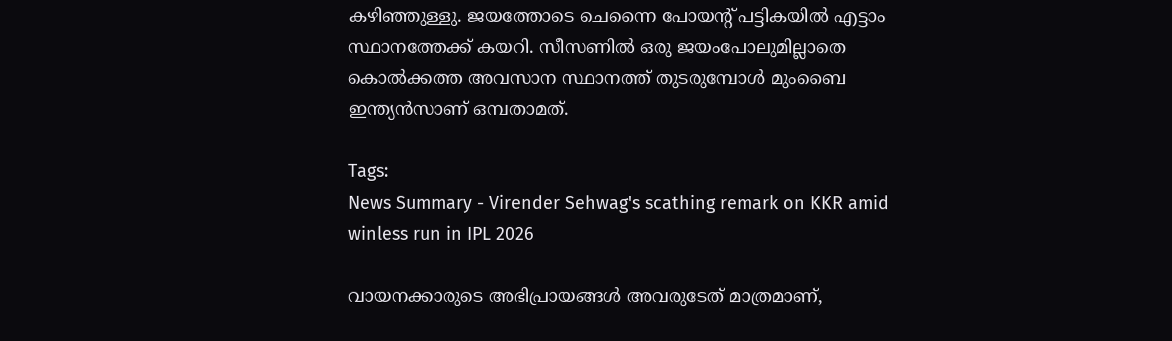കഴിഞ്ഞുള്ളു. ജയത്തോടെ ചെന്നൈ പോയന്റ് പട്ടികയിൽ എട്ടാം സ്ഥാനത്തേക്ക് കയറി. സീസണിൽ ഒരു ജയംപോലുമില്ലാതെ കൊൽക്കത്ത അവസാന സ്ഥാനത്ത് തുടരുമ്പോൾ മുംബൈ ഇന്ത്യൻസാണ് ഒമ്പതാമത്.

Tags:
News Summary - Virender Sehwag's scathing remark on KKR amid winless run in IPL 2026

വായനക്കാരുടെ അഭിപ്രായങ്ങള്‍ അവരുടേത് മാത്രമാണ്,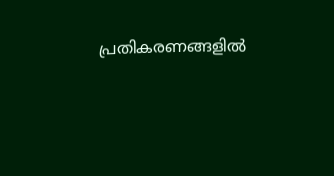പ്രതികരണങ്ങളിൽ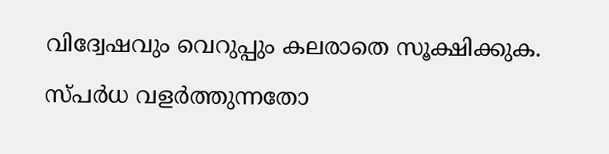വിദ്വേഷവും വെറുപ്പും കലരാതെ സൂക്ഷിക്കുക. സ്പർധ വളർത്തുന്നതോ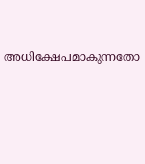അധിക്ഷേപമാകുന്നതോ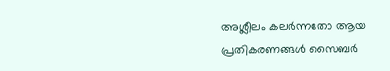അശ്ലീലം കലർന്നതോ ആയ പ്രതികരണങ്ങൾ സൈബർ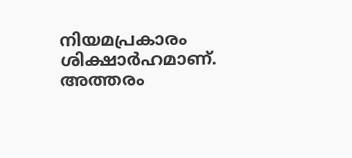നിയമപ്രകാരം ശിക്ഷാർഹമാണ്. അത്തരം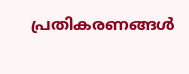പ്രതികരണങ്ങൾ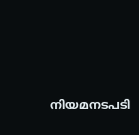നിയമനടപടി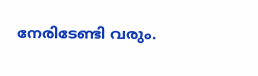നേരിടേണ്ടി വരും.